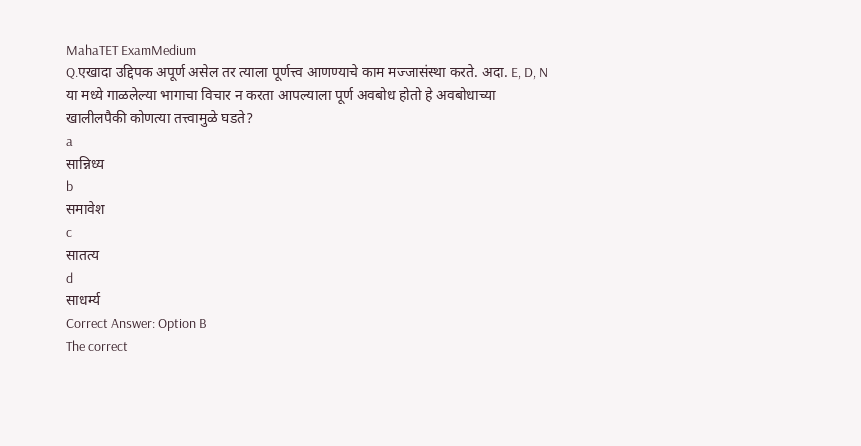MahaTET ExamMedium
Q.एखादा उद्दिपक अपूर्ण असेल तर त्याला पूर्णत्त्व आणण्याचे काम मज्जासंस्था करते. अदा. E, D, N या मध्ये गाळलेल्या भागाचा विचार न करता आपल्याला पूर्ण अवबोध होतो हे अवबोधाच्या खालीलपैकी कोणत्या तत्त्वामुळे घडते?
a
सान्निध्य
b
समावेश
c
सातत्य
d
साधर्म्य
Correct Answer: Option B
The correct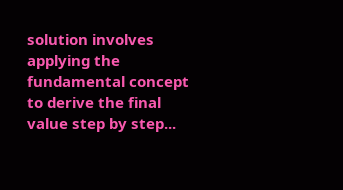solution involves applying the fundamental concept to derive the final value step by step...